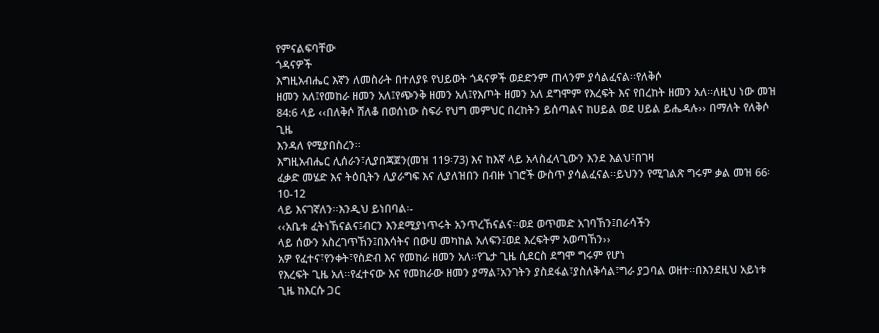የምናልፍባቸው
ጎዳናዎች
እግዚአብሔር እኛን ለመስራት በተለያዩ የህይወት ጎዳናዎች ወደድንም ጠላንም ያሳልፈናል፡፡የለቅሶ
ዘመን አለ፤የመከራ ዘመን አለ፤የጭንቅ ዘመን አለ፤የእጦት ዘመን አለ ደግሞም የእረፍት እና የበረከት ዘመን አለ፡፡ለዚህ ነው መዝ
84:6 ላይ ‹‹በለቅሶ ሸለቆ በወሰነው ስፍራ የህግ መምህር በረከትን ይሰጣልና ከሀይል ወደ ሀይል ይሔዳሉ›› በማለት የለቅሶ ጊዜ
እንዳለ የሚያበስረን፡፡
እግዚአብሔር ሊሰራን፣ሊያበጃጀን(መዝ 119፡73) እና ከእኛ ላይ አላስፈላጊውን እንደ እልህ፣በገዛ
ፈቃድ መሄድ እና ትዕቢትን ሊያራግፍ እና ሊያለዝበን በብዙ ነገሮች ውስጥ ያሳልፈናል፡፡ይህንን የሚገልጽ ግሩም ቃል መዝ 66፡10-12
ላይ እናገኛለን፡፡እንዲህ ይነበባል፡-
‹‹አቤቱ ፈትነኸናልና፤ብርን እንደሚያነጥሩት አንጥረኸናልና፡፡ወደ ወጥመድ አገባኸን፤በራሳችን
ላይ ሰውን አስረገጥኸን፤በእሳትና በውሀ መካከል አለፍን፤ወደ እረፍትም አወጣኸን››
አዎ የፈተና፣የንቀት፣የስድብ እና የመከራ ዘመን አለ፡፡የጌታ ጊዜ ሲደርስ ደግሞ ግሩም የሆነ
የእረፍት ጊዜ አለ፡፡የፈተናው እና የመከራው ዘመን ያማል፣አንገትን ያስደፋል፣ያስለቅሳል፣ግራ ያጋባል ወዘተ፡፡በእንደዚህ አይነቱ
ጊዜ ከእርሱ ጋር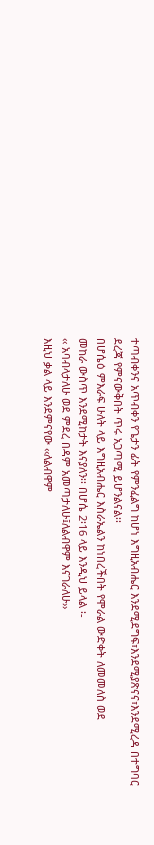ተጣብቀንና አጥብቀን የጌታን ፊት የምንፈልግ ከሆነ እግዚአብሔር እንደሚደግፍ፣እንደሚያጽናና፣እንደሚረዳ በተግባር
ደረጃ የምናውቅበት ጥሩ አጋጣሚ ይሆንልናል፡፡
በሆሴዕ ምእራፍ ሁለት ላይ እግዚአብሔር እስራኤልን ከነበረችበት የሞራል ውድቀት ለመመለስ ወደ
መከራ ውስጥ እንደሚከታት እናያለን፡፡ በሆሴ 2፡16 ላይ እንዲህ ይላል ፡-
‹‹ አባብላታለሁ ወደ ምደረ በዳም አመጣታለሁ፤ለልብዋም እናገራለሁ››
እዚህ ቃል ላይ እንደምናየው ‹‹ለልብዋም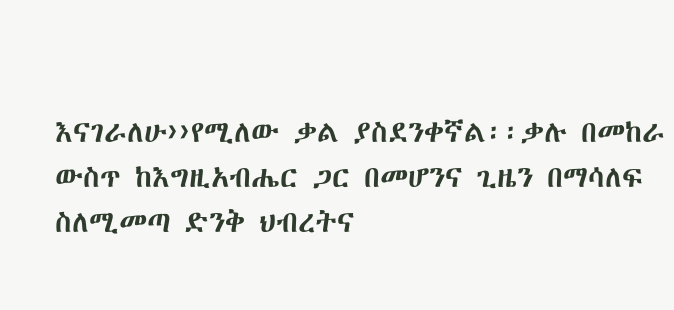እናገራለሁ››የሚለው ቃል ያስደንቀኛል፡፡ቃሉ በመከራ
ውስጥ ከእግዚአብሔር ጋር በመሆንና ጊዜን በማሳለፍ ስለሚመጣ ድንቅ ህብረትና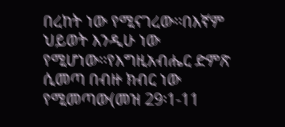በረከት ነው የሚናገረው፡፡በእኛም ህይወት እንዲሁ ነው
የሚሆነው፡፡የእግዚአብሔር ድምጽ ሲመጣ በብዙ ክብር ነው የሚመጣው(መዝ 29፡1-11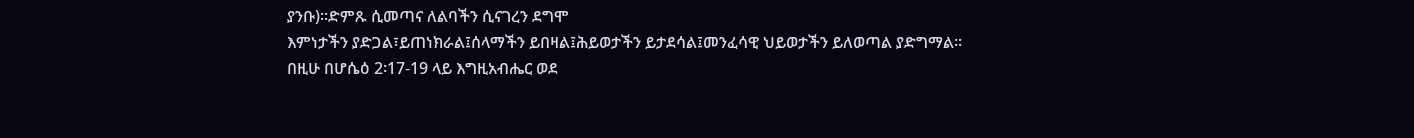ያንቡ)፡፡ድምጹ ሲመጣና ለልባችን ሲናገረን ደግሞ
እምነታችን ያድጋል፣ይጠነክራል፤ሰላማችን ይበዛል፤ሕይወታችን ይታደሳል፤መንፈሳዊ ህይወታችን ይለወጣል ያድግማል፡፡
በዚሁ በሆሴዕ 2፡17-19 ላይ እግዚአብሔር ወደ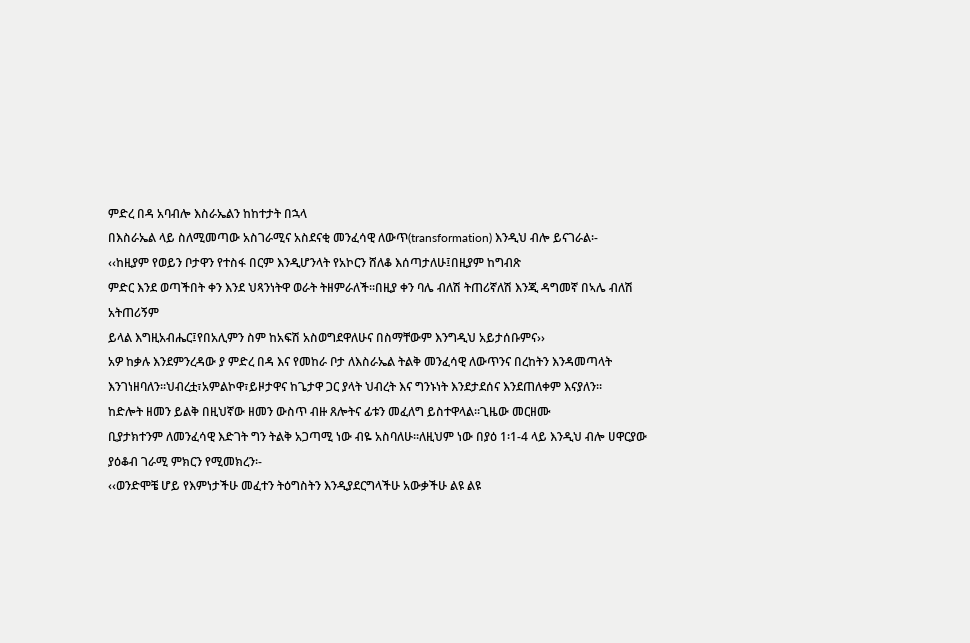ምድረ በዳ አባብሎ እስራኤልን ከከተታት በኋላ
በእስራኤል ላይ ስለሚመጣው አስገራሚና አስደናቂ መንፈሳዊ ለውጥ(transformation) እንዲህ ብሎ ይናገራል፡-
‹‹ከዚያም የወይን ቦታዋን የተስፋ በርም እንዲሆንላት የአኮርን ሸለቆ እሰጣታለሁ፤በዚያም ከግብጽ
ምድር እንደ ወጣችበት ቀን እንደ ህጻንነትዋ ወራት ትዘምራለች፡፡በዚያ ቀን ባሌ ብለሽ ትጠሪኛለሽ እንጂ ዳግመኛ በኣሌ ብለሽ አትጠሪኝም
ይላል እግዚአብሔር፤የበአሊምን ስም ከአፍሽ አስወግደዋለሁና በስማቸውም እንግዲህ አይታሰቡምና››
አዎ ከቃሉ እንደምንረዳው ያ ምድረ በዳ እና የመከራ ቦታ ለእስራኤል ትልቅ መንፈሳዊ ለውጥንና በረከትን እንዳመጣላት
እንገነዘባለን፡፡ህብረቷ፣አምልኮዋ፣ይዞታዋና ከጌታዋ ጋር ያላት ህብረት እና ግንኑነት እንደታደሰና እንደጠለቀም እናያለን፡፡
ከድሎት ዘመን ይልቅ በዚህኛው ዘመን ውስጥ ብዙ ጸሎትና ፊቱን መፈለግ ይስተዋላል፡፡ጊዜው መርዘሙ
ቢያታክተንም ለመንፈሳዊ እድገት ግን ትልቅ አጋጣሚ ነው ብዬ አስባለሁ፡፡ለዚህም ነው በያዕ 1፡1-4 ላይ እንዲህ ብሎ ሀዋርያው
ያዕቆብ ገራሚ ምክርን የሚመክረን፡-
‹‹ወንድሞቼ ሆይ የእምነታችሁ መፈተን ትዕግስትን እንዲያደርግላችሁ አውቃችሁ ልዩ ልዩ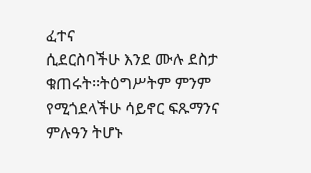ፈተና
ሲደርስባችሁ እንደ ሙሉ ደስታ ቁጠሩት፡፡ትዕግሥትም ምንም የሚጎደላችሁ ሳይኖር ፍጹማንና ምሉዓን ትሆኑ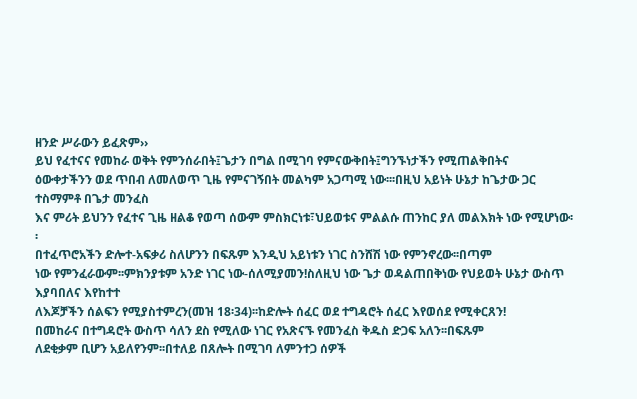ዘንድ ሥራውን ይፈጽም››
ይህ የፈተናና የመከራ ወቅት የምንሰራበት፤ጌታን በግል በሚገባ የምናውቅበት፤ግንኙነታችን የሚጠልቅበትና
ዕውቀታችንን ወደ ጥበብ ለመለወጥ ጊዜ የምናገኝበት መልካም አጋጣሚ ነው፡፡፡በዚህ አይነት ሁኔታ ከጌታው ጋር ተስማምቶ በጌታ መንፈስ
እና ምሪት ይህንን የፈተና ጊዜ ዘልቆ የወጣ ሰውም ምስክርነቱ፣ህይወቱና ምልልሱ ጠንከር ያለ መልእክት ነው የሚሆነው፡፡
በተፈጥሮአችን ድሎተ-አፍቃሪ ስለሆንን በፍጹም እንዲህ አይነቱን ነገር ስንሸሽ ነው የምንኖረው፡፡በጣም
ነው የምንፈራውም፡፡ምክንያቱም አንድ ነገር ነው-ሰለሚያመን!ስለዚህ ነው ጌታ ወዳልጠበቅነው የህይወት ሁኔታ ውስጥ እያባበለና እየከተተ
ለእጆቻችን ሰልፍን የሚያስተምረን(መዝ 18፡34)፡፡ከድሎት ሰፈር ወደ ተግዳሮት ሰፈር እየወሰደ የሚቀርጸን!
በመከራና በተግዳሮት ውስጥ ሳለን ደስ የሚለው ነገር የአጽናኙ የመንፈስ ቅዱስ ድጋፍ አለን፡፡በፍጹም
ለደቂቃም ቢሆን አይለየንም፡፡በተለይ በጸሎት በሚገባ ለምንተጋ ሰዎች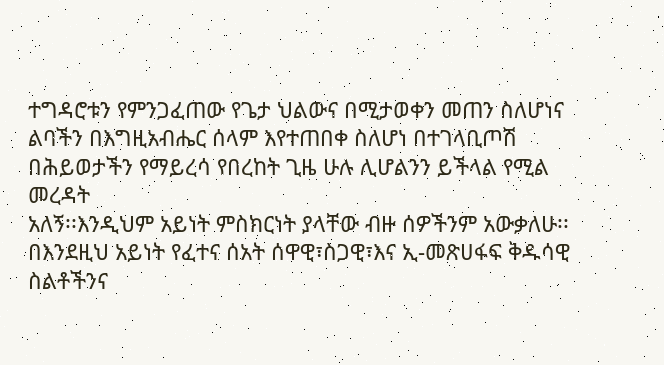ተግዳሮቱን የምንጋፈጠው የጌታ ህልውና በሚታወቀን መጠን ስለሆነና
ልባችን በእግዚአብሔር ሰላም እየተጠበቀ ስለሆነ በተገላቢጦሽ በሕይወታችን የማይረሳ የበረከት ጊዜ ሁሉ ሊሆልንን ይችላል የሚል መረዳት
አለኝ፡፡እንዲህም አይነት ምስክርነት ያላቸው ብዙ ሰዎችንም አውቃለሁ፡፡
በእንደዚህ አይነት የፈተና ሰአት ሰዋዊ፣ስጋዊ፣እና ኢ-መጽሀፋፍ ቅዱሳዊ ስልቶችንና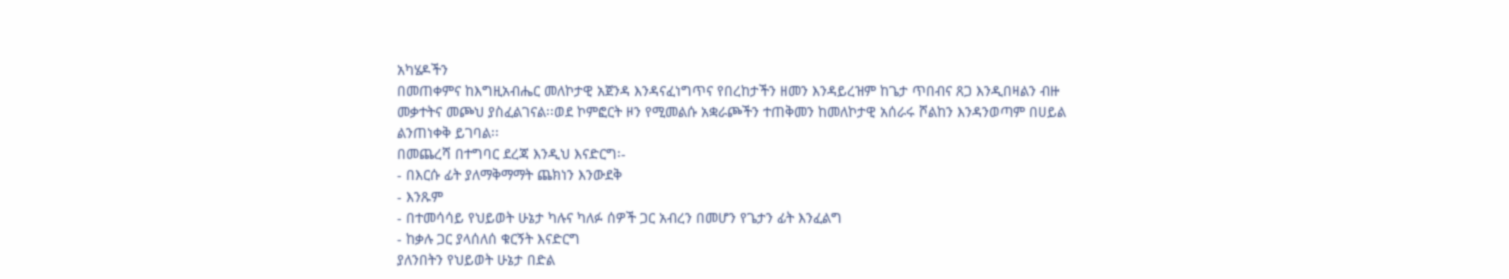አካሄዶችን
በመጠቀምና ከእግዚአብሔር መለኮታዊ አጀንዳ እንዳናፈነግጥና የበረከታችን ዘመን እንዳይረዝም ከጌታ ጥበብና ጸጋ እንዲበዛልን ብዙ
መቃተትና መጮህ ያስፈልገናል፡፡ወደ ኮምፎርት ዞን የሚመልሱ አቋራጮችን ተጠቅመን ከመለኮታዊ አሰራሩ ሾልከን እንዳንወጣም በሀይል
ልንጠነቀቅ ይገባል፡፡
በመጨረሻ በተግባር ደረጃ እንዲህ እናድርግ፡-
- በእርሱ ፊት ያለማቅማማት ጨክነን እንውደቅ
- እንጹም
- በተመሳሳይ የህይወት ሁኔታ ካሉና ካለፉ ሰዎች ጋር አብረን በመሆን የጌታን ፊት እንፈልግ
- ከቃሉ ጋር ያላሰለሰ ቁርኝት እናድርግ
ያለንበትን የህይወት ሁኔታ በድል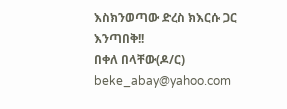እስክንወጣው ድረስ ክእርሱ ጋር እንጣበቅ!!
በቀለ በላቸው(ዶ/ር)
beke_abay@yahoo.com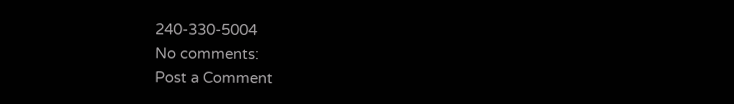240-330-5004
No comments:
Post a Comment